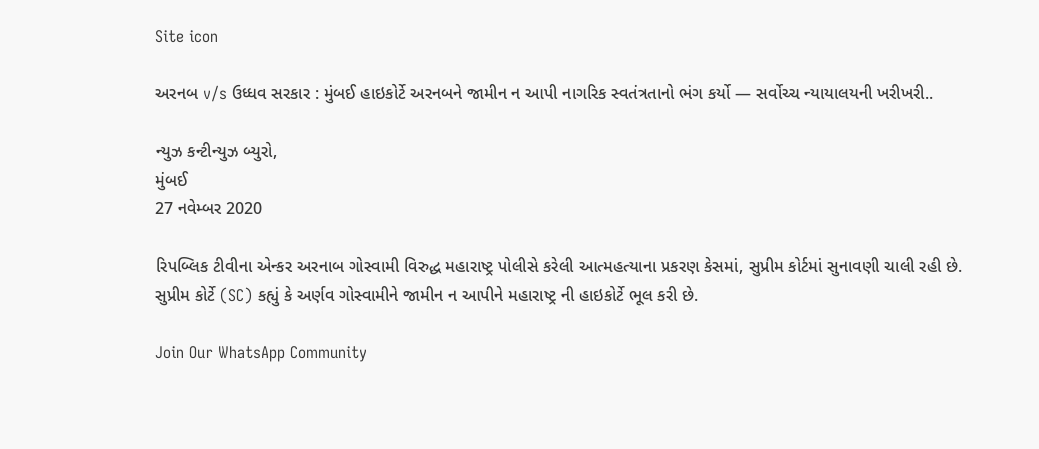Site icon

અરનબ v/s ઉધ્ધવ સરકાર : મુંબઈ હાઇકોર્ટે અરનબને જામીન ન આપી નાગરિક સ્વતંત્રતાનો ભંગ કર્યો — સર્વોચ્ચ ન્યાયાલયની ખરીખરી..

ન્યુઝ કન્ટીન્યુઝ બ્યુરો,
મુંબઈ
27 નવેમ્બર 2020

રિપબ્લિક ટીવીના એન્કર અરનાબ ગોસ્વામી વિરુદ્ધ મહારાષ્ટ્ર પોલીસે કરેલી આત્મહત્યાના પ્રકરણ કેસમાં, સુપ્રીમ કોર્ટમાં સુનાવણી ચાલી રહી છે. સુપ્રીમ કોર્ટે (SC) કહ્યું કે અર્ણવ ગોસ્વામીને જામીન ન આપીને મહારાષ્ટ્ર ની હાઇકોર્ટે ભૂલ કરી છે.

Join Our WhatsApp Community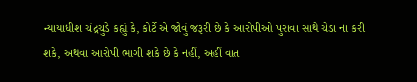ન્યાયાધીશ ચંદ્રચુડે કહ્યું કે, કોર્ટે એ જોવું જરૂરી છે કે આરોપીઓ પુરાવા સાથે ચેડા ના કરી શકે, અથવા આરોપી ભાગી શકે છે કે નહીં, અહીં વાત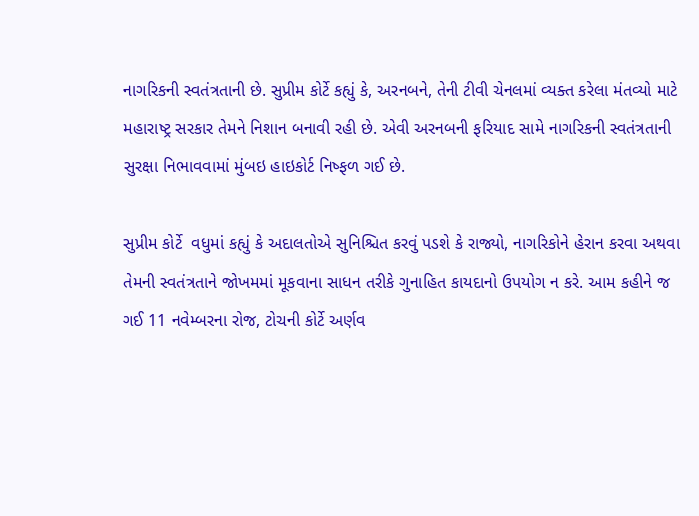નાગરિકની સ્વતંત્રતાની છે. સુપ્રીમ કોર્ટે કહ્યું કે, અરનબને, તેની ટીવી ચેનલમાં વ્યક્ત કરેલા મંતવ્યો માટે મહારાષ્ટ્ર સરકાર તેમને નિશાન બનાવી રહી છે. એવી અરનબની ફરિયાદ સામે નાગરિકની સ્વતંત્રતાની સુરક્ષા નિભાવવામાં મુંબઇ હાઇકોર્ટ નિષ્ફળ ગઈ છે.

સુપ્રીમ કોર્ટે  વધુમાં કહ્યું કે અદાલતોએ સુનિશ્ચિત કરવું પડશે કે રાજ્યો, નાગરિકોને હેરાન કરવા અથવા તેમની સ્વતંત્રતાને જોખમમાં મૂકવાના સાધન તરીકે ગુનાહિત કાયદાનો ઉપયોગ ન કરે. આમ કહીને જ ગઈ 11 નવેમ્બરના રોજ, ટોચની કોર્ટે અર્ણવ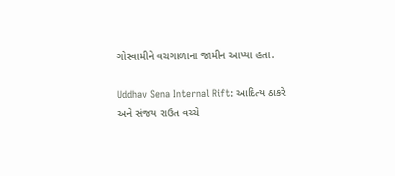ગોસ્વામીને વચગાળાના જામીન આપ્યા હતા.

Uddhav Sena Internal Rift: આદિત્ય ઠાકરે અને સંજય રાઉત વચ્ચે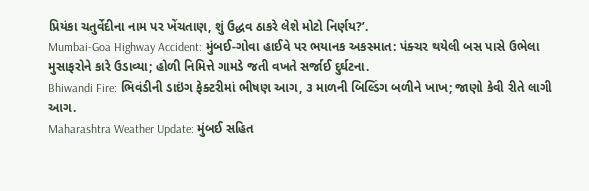પ્રિયંકા ચતુર્વેદીના નામ પર ખેંચતાણ, શું ઉદ્ધવ ઠાકરે લેશે મોટો નિર્ણય?’.
Mumbai-Goa Highway Accident: મુંબઈ-ગોવા હાઈવે પર ભયાનક અકસ્માત: પંક્ચર થયેલી બસ પાસે ઉભેલા મુસાફરોને કારે ઉડાવ્યા; હોળી નિમિત્તે ગામડે જતી વખતે સર્જાઈ દુર્ઘટના.
Bhiwandi Fire: ભિવંડીની ડાઇંગ ફેક્ટરીમાં ભીષણ આગ, ૩ માળની બિલ્ડિંગ બળીને ખાખ; જાણો કેવી રીતે લાગી આગ.
Maharashtra Weather Update: મુંબઈ સહિત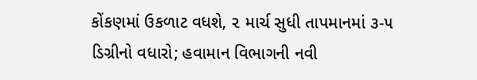કોંકણમાં ઉકળાટ વધશે, ૨ માર્ચ સુધી તાપમાનમાં ૩-૫ ડિગ્રીનો વધારો; હવામાન વિભાગની નવી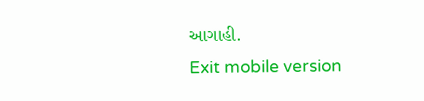આગાહી.
Exit mobile version